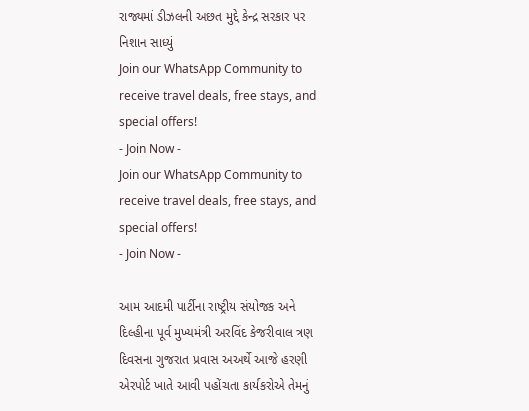રાજ્યમાં ડીઝલની અછત મુદ્દે કેન્દ્ર સરકાર પર નિશાન સાધ્યું
Join our WhatsApp Community to receive travel deals, free stays, and special offers!
- Join Now -
Join our WhatsApp Community to receive travel deals, free stays, and special offers!
- Join Now -

આમ આદમી પાર્ટીના રાષ્ટ્રીય સંયોજક અને દિલ્હીના પૂર્વ મુખ્યમંત્રી અરવિંદ કેજરીવાલ ત્રણ દિવસના ગુજરાત પ્રવાસ અઅર્થે આજે હરણી એરપોર્ટ ખાતે આવી પહોંચતા કાર્યકરોએ તેમનું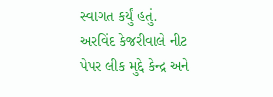સ્વાગત કર્યું હતું.
અરવિંદ કેજરીવાલે નીટ પેપર લીક મુદ્દે કેન્દ્ર અને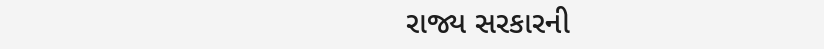રાજ્ય સરકારની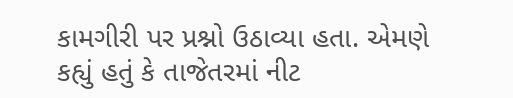કામગીરી પર પ્રશ્નો ઉઠાવ્યા હતા. એમણે કહ્યું હતું કે તાજેતરમાં નીટ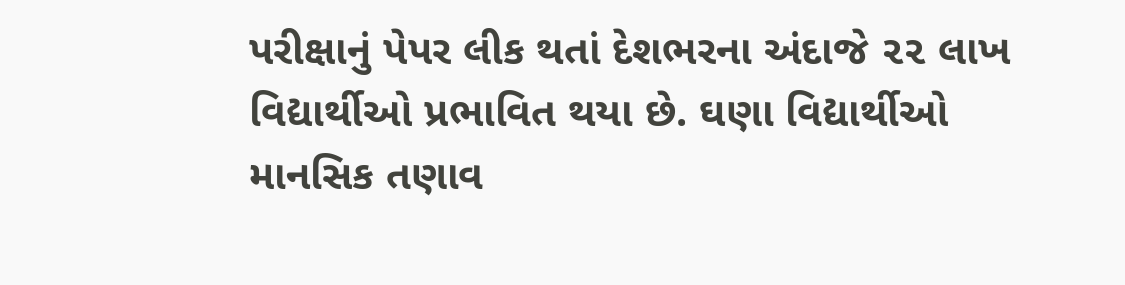પરીક્ષાનું પેપર લીક થતાં દેશભરના અંદાજે ૨૨ લાખ વિદ્યાર્થીઓ પ્રભાવિત થયા છે. ઘણા વિદ્યાર્થીઓ માનસિક તણાવ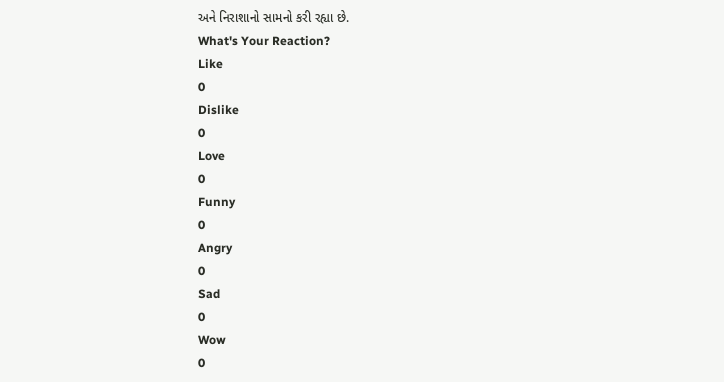અને નિરાશાનો સામનો કરી રહ્યા છે.
What's Your Reaction?
Like
0
Dislike
0
Love
0
Funny
0
Angry
0
Sad
0
Wow
0